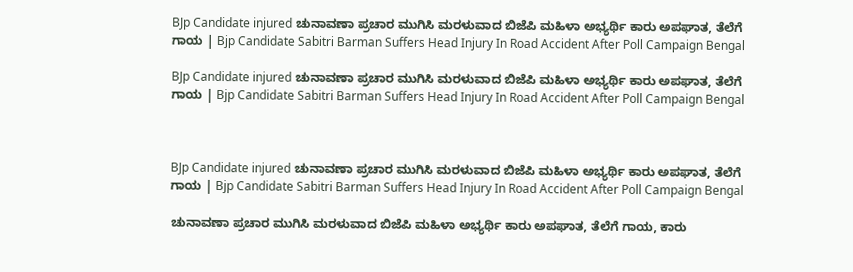BJp Candidate injured ಚುನಾವಣಾ ಪ್ರಚಾರ ಮುಗಿಸಿ ಮರಳುವಾದ ಬಿಜೆಪಿ ಮಹಿಳಾ ಅಭ್ಯರ್ಥಿ ಕಾರು ಅಪಘಾತ, ತೆಲೆಗೆ ಗಾಯ | Bjp Candidate Sabitri Barman Suffers Head Injury In Road Accident After Poll Campaign Bengal

BJp Candidate injured ಚುನಾವಣಾ ಪ್ರಚಾರ ಮುಗಿಸಿ ಮರಳುವಾದ ಬಿಜೆಪಿ ಮಹಿಳಾ ಅಭ್ಯರ್ಥಿ ಕಾರು ಅಪಘಾತ, ತೆಲೆಗೆ ಗಾಯ | Bjp Candidate Sabitri Barman Suffers Head Injury In Road Accident After Poll Campaign Bengal



BJp Candidate injured ಚುನಾವಣಾ ಪ್ರಚಾರ ಮುಗಿಸಿ ಮರಳುವಾದ ಬಿಜೆಪಿ ಮಹಿಳಾ ಅಭ್ಯರ್ಥಿ ಕಾರು ಅಪಘಾತ, ತೆಲೆಗೆ ಗಾಯ | Bjp Candidate Sabitri Barman Suffers Head Injury In Road Accident After Poll Campaign Bengal

ಚುನಾವಣಾ ಪ್ರಚಾರ ಮುಗಿಸಿ ಮರಳುವಾದ ಬಿಜೆಪಿ ಮಹಿಳಾ ಅಭ್ಯರ್ಥಿ ಕಾರು ಅಪಘಾತ, ತೆಲೆಗೆ ಗಾಯ, ಕಾರು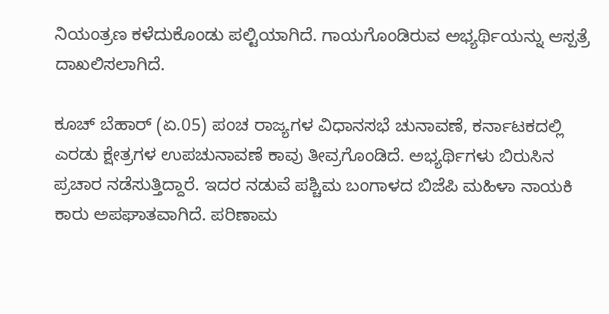ನಿಯಂತ್ರಣ ಕಳೆದುಕೊಂಡು ಪಲ್ಟಿಯಾಗಿದೆ. ಗಾಯಗೊಂಡಿರುವ ಅಭ್ಯರ್ಥಿಯನ್ನು ಆಸ್ಪತ್ರೆ ದಾಖಲಿಸಲಾಗಿದೆ.

ಕೂಚ್ ಬೆಹಾರ್ (ಏ.05) ಪಂಚ ರಾಜ್ಯಗಳ ವಿಧಾನಸಭೆ ಚುನಾವಣೆ, ಕರ್ನಾಟಕದಲ್ಲಿ ಎರಡು ಕ್ಷೇತ್ರಗಳ ಉಪಚುನಾವಣೆ ಕಾವು ತೀವ್ರಗೊಂಡಿದೆ. ಅಭ್ಯರ್ಥಿಗಳು ಬಿರುಸಿನ ಪ್ರಚಾರ ನಡೆಸುತ್ತಿದ್ದಾರೆ. ಇದರ ನಡುವೆ ಪಶ್ಚಿಮ ಬಂಗಾಳದ ಬಿಜೆಪಿ ಮಹಿಳಾ ನಾಯಕಿ ಕಾರು ಅಪಘಾತವಾಗಿದೆ. ಪರಿಣಾಮ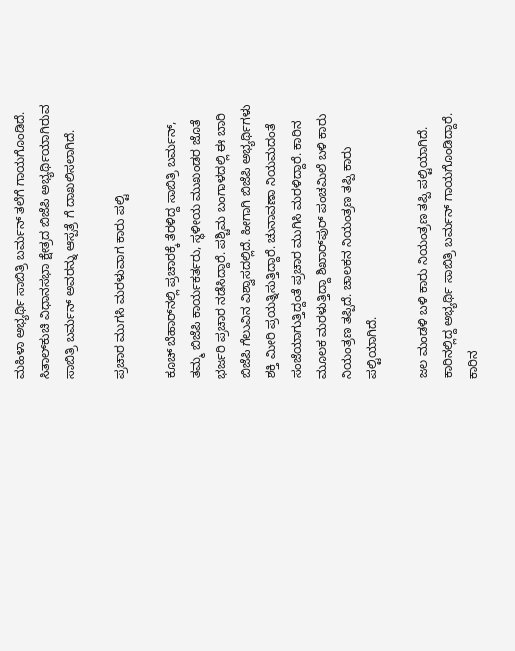ಮಹಿಳಾ ಅಭ್ಯರ್ಥಿ ಸಾಬಿತ್ರಿ ಬರ್ಮನ್ ತಲೆಗೆ ಗಾಯಗೊಂಡಿದೆ. ಸಿತಾಲ್‌ಕುಚಿ ವಿಧಾನಸಭಾ ಕ್ಷೇತ್ರದ ಬಿಜೆಪಿ ಅಭ್ಯರ್ಥಿಯಾಗಿರುವ ಸಾಬಿತ್ರಿ ಬರ್ಮನ್ ಅವರನ್ನು ಆಸ್ಪತ್ರೆ ಗೆ ದಾಖಲಿಸಲಾಗಿದೆ.

ಪ್ರಚಾರ ಮುಗಸಿ ಮರಳುವಾಗ ಕಾರು ಪಲ್ಟಿ

ಕೂಚ್ ಬೆಹಾರ್‌ನಲ್ಲಿ ಪ್ರಚಾರಕ್ಕೆ ತೆರಳಿದ್ದ ಸಾಬಿತ್ರಿ ಬರ್ಮನ್, ತಮ್ಮ ಬಿಜೆಪಿ ಕಾರ್ಯಕರ್ತರು, ಸ್ಥಳೀಯ ಮುಖಂಡರ ಜೊತೆ ಭರ್ಜರಿ ಪ್ರಚಾರ ನಡೆಸಿದ್ದಾರೆ. ಪಶ್ಚಿಮ ಬಂಗಾಳದಲ್ಲಿ ಈ ಬಾರಿ ಬಿಜೆಪಿ ಗೆಲುವಿನ ವಿಶ್ವಾಸದಲ್ಲಿದೆ. ಹೀಗಾಗಿ ಬಿಜೆಪಿ ಅಭ್ಯರ್ಥಿಗಳು ಶಕ್ತಿ ಮೀರಿ ಪ್ರಯತ್ನಿಸುತ್ತಿದ್ದಾರೆ. ಚುನಾವಣಾ ನಿಯಮದಂತೆ ಸಂಜೆಯಾಗುತ್ತಿದ್ದಂತೆ ಪ್ರಚಾರ ಮುಗಿಸಿ ಮರಳಿದ್ದಾರೆ. ಕಾರಿನ ಮೂಲಕ ಮರಳುತ್ತಿದ್ದಾ ಶಿಖಾರ್‌ಪುರ್ ಪಂಚಮಿಲೆ ಬಳಿ ಕಾರು ನಿಯಂತ್ರಣ ತಪ್ಪಿದೆ. ಚಾಲಕನ ನಿಯಂತ್ರಣ ತಪ್ಪಿ ಕಾರು ಪಲ್ಟಿಯಾಗಿದೆ.

ಜಲ ಮಂಡಳಿ ಬಳಿ ಕಾರು ನಿಯಂತ್ರಣ ತಪ್ಪಿ ಪಲ್ಟಿಯಾಗಿದೆ. ಕಾರಿನಲ್ಲಿದ್ದ ಅಭ್ಯರ್ಥಿ ಸಾಬಿತ್ರಿ ಬರ್ಮನ್ ಗಾಯಗೊಂಡಿದ್ದಾರೆ. ಕಾರಿನ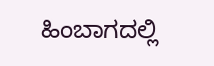ಹಿಂಬಾಗದಲ್ಲಿ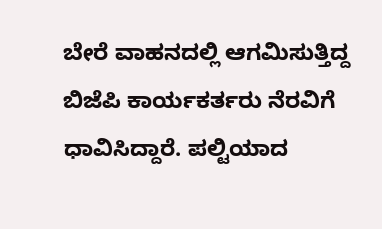ಬೇರೆ ವಾಹನದಲ್ಲಿ ಆಗಮಿಸುತ್ತಿದ್ದ ಬಿಜೆಪಿ ಕಾರ್ಯಕರ್ತರು ನೆರವಿಗೆ ಧಾವಿಸಿದ್ದಾರೆ. ಪಲ್ಟಿಯಾದ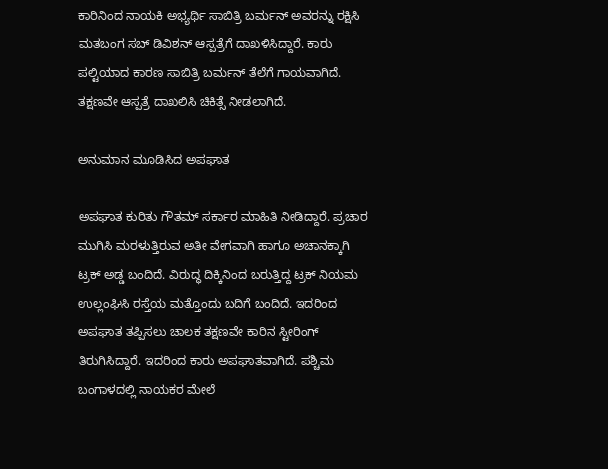ಕಾರಿನಿಂದ ನಾಯಕಿ ಅಭ್ಯರ್ಥಿ ಸಾಬಿತ್ರಿ ಬರ್ಮನ್ ಅವರನ್ನು ರಕ್ಷಿಸಿ ಮತಬಂಗ ಸಬ್ ಡಿವಿಶನ್ ಆಸ್ಪತ್ರೆಗೆ ದಾಖಳಿಸಿದ್ದಾರೆ. ಕಾರು ಪಲ್ಟಿಯಾದ ಕಾರಣ ಸಾಬಿತ್ರಿ ಬರ್ಮನ್ ತೆಲೆಗೆ ಗಾಯವಾಗಿದೆ. ತಕ್ಷಣವೇ ಆಸ್ಪತ್ರೆ ದಾಖಲಿಸಿ ಚಿಕಿತ್ಸೆ ನೀಡಲಾಗಿದೆ.

ಅನುಮಾನ ಮೂಡಿಸಿದ ಅಪಘಾತ

ಅಪಘಾತ ಕುರಿತು ಗೌತಮ್ ಸರ್ಕಾರ ಮಾಹಿತಿ ನೀಡಿದ್ದಾರೆ. ಪ್ರಚಾರ ಮುಗಿಸಿ ಮರಳುತ್ತಿರುವ ಅತೀ ವೇಗವಾಗಿ ಹಾಗೂ ಅಚಾನಕ್ಕಾಗಿ ಟ್ರಕ್ ಅಡ್ಡ ಬಂದಿದೆ. ವಿರುದ್ಧ ದಿಕ್ಕಿನಿಂದ ಬರುತ್ತಿದ್ದ ಟ್ರಕ್ ನಿಯಮ ಉಲ್ಲಂಘಿಸಿ ರಸ್ತೆಯ ಮತ್ತೊಂದು ಬದಿಗೆ ಬಂದಿದೆ. ಇದರಿಂದ ಅಪಘಾತ ತಪ್ಪಿಸಲು ಚಾಲಕ ತಕ್ಷಣವೇ ಕಾರಿನ ಸ್ಟೀರಿಂಗ್ ತಿರುಗಿಸಿದ್ದಾರೆ. ಇದರಿಂದ ಕಾರು ಅಪಘಾತವಾಗಿದೆ. ಪಶ್ಚಿಮ ಬಂಗಾಳದಲ್ಲಿ ನಾಯಕರ ಮೇಲೆ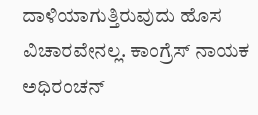ದಾಳಿಯಾಗುತ್ತಿರುವುದು ಹೊಸ ವಿಚಾರವೇನಲ್ಲ. ಕಾಂಗ್ರೆಸ್ ನಾಯಕ ಅಧಿರಂಚನ್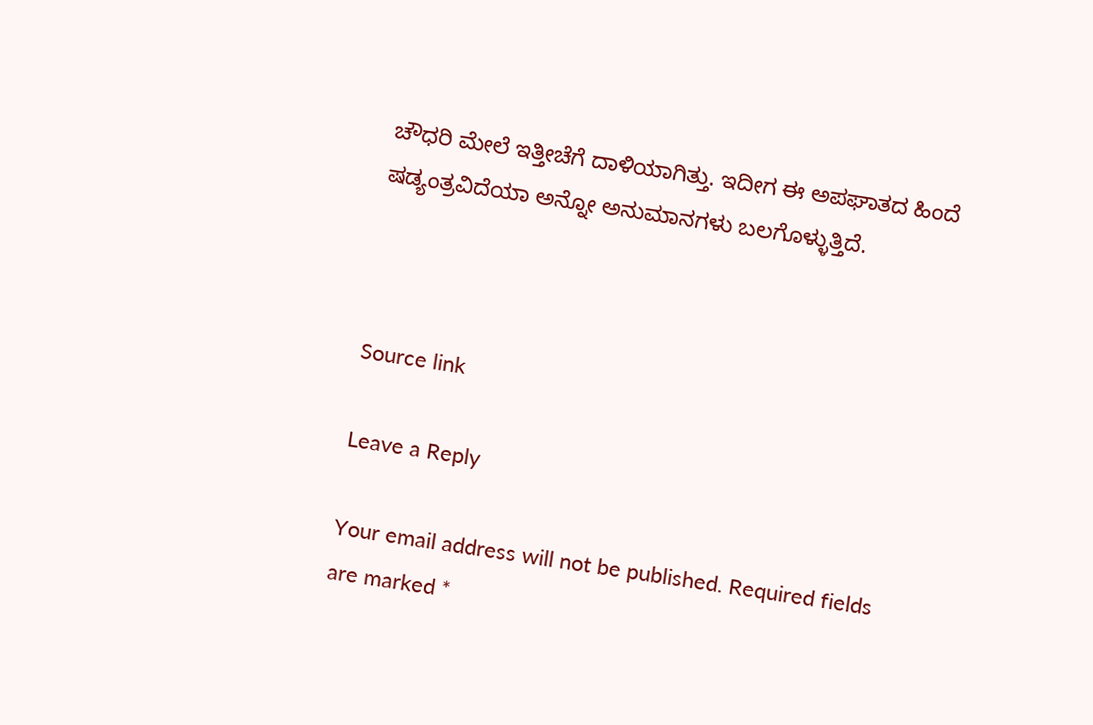ಚೌಧರಿ ಮೇಲೆ ಇತ್ತೀಚೆಗೆ ದಾಳಿಯಾಗಿತ್ತು. ಇದೀಗ ಈ ಅಪಘಾತದ ಹಿಂದೆ ಷಡ್ಯಂತ್ರವಿದೆಯಾ ಅನ್ನೋ ಅನುಮಾನಗಳು ಬಲಗೊಳ್ಳುತ್ತಿದೆ.



Source link

Leave a Reply

Your email address will not be published. Required fields are marked *